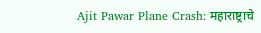Ajit Pawar Plane Crash: महाराष्ट्राचे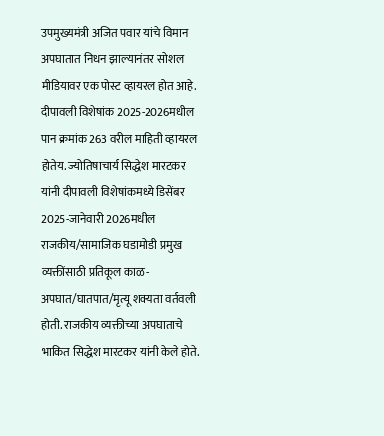उपमुख्यमंत्री अजित पवार यांचे विमान अपघातात निधन झाल्यानंतर सोशल मीडियावर एक पोस्ट व्हायरल होत आहे. दीपावली विशेषांक 2025-2026मधील पान क्रमांक 263 वरील माहिती व्हायरल होतेय. ज्योतिषाचार्य सिद्धेश मारटकर यांनी दीपावली विशेषांकमध्ये डिसेंबर 2025-जानेवारी 2026मधील राजकीय/सामाजिक घडामोडी प्रमुख व्यक्तींसाठी प्रतिकूल काळ-अपघात/घातपात/मृत्यू शक्यता वर्तवली होती. राजकीय व्यक्तीच्या अपघाताचे भाकित सिद्धेश मारटकर यांनी केले होते.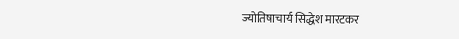ज्योतिषाचार्य सिद्धेश मारटकर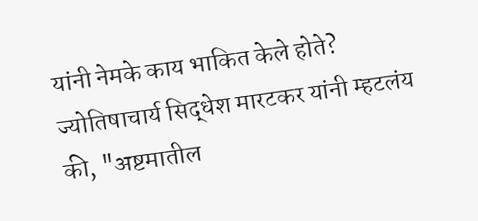यांनी नेमके काय भाकित केले होते?
ज्योतिषाचार्य सिद्धेश मारटकर यांनी म्हटलंय की, "अष्टमातील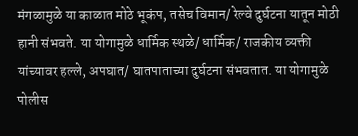मंगळामुळे या काळात मोठे भूकंप, तसेच विमान/ रेल्वे दुर्घटना यातून मोठी हानी संभवते. या योगामुळे धार्मिक स्थळे/ धार्मिक/ राजकीय व्यक्ती यांच्यावर हल्ले, अपघात/ घातपाताच्या दुर्घटना संभवतात. या योगामुळे पोलीस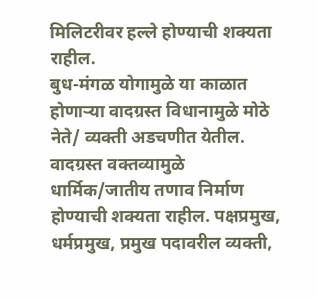मिलिटरीवर हल्ले होण्याची शक्यता राहील.
बुध-मंगळ योगामुळे या काळात होणाऱ्या वादग्रस्त विधानामुळे मोठे नेते/ व्यक्ती अडचणीत येतील. वादग्रस्त वक्तव्यामुळे धार्मिक/जातीय तणाव निर्माण होण्याची शक्यता राहील. पक्षप्रमुख, धर्मप्रमुख, प्रमुख पदावरील व्यक्ती,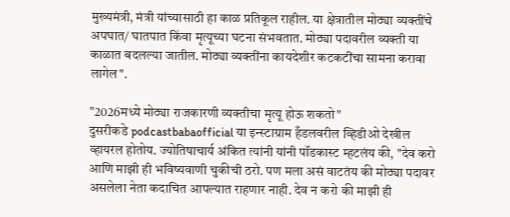मुख्यमंत्री, मंत्री यांच्यासाठी हा काळ प्रतिकूल राहील. या क्षेत्रातील मोठ्या व्यक्तींचे अपघात/ घातपात किंवा मृत्यूच्या घटना संभवतात. मोठ्या पदावरील व्यक्ती या काळात बदलल्या जातील. मोठ्या व्यक्तींना कायदेशीर कटकटींचा सामना करावा लागेल".

"2026मध्ये मोठ्या राजकारणी व्यक्तीचा मृत्यू होऊ शकतो"
दुसरीकडे podcastbabaofficial या इन्स्टाग्राम हँडलवरील व्हिडीओ देखील व्हायरल होतोय. ज्योतिषाचार्य अंकित त्यांनी यांनी पॉडकास्ट म्हटलंय की, "देव करो आणि माझी ही भविष्यवाणी चुकीची ठरो. पण मला असं वाटतंय की मोठ्या पदावर असलेला नेता कदाचित आपल्यात राहणार नाही. देव न करो की माझी ही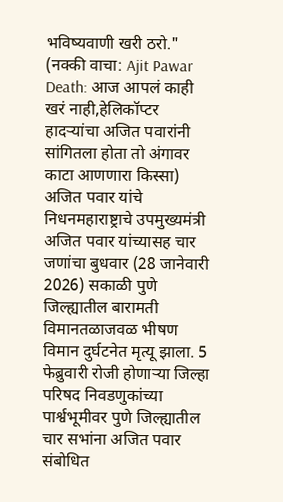भविष्यवाणी खरी ठरो."
(नक्की वाचा: Ajit Pawar Death: आज आपलं काही खरं नाही,हेलिकॉप्टर हादऱ्यांचा अजित पवारांनी सांगितला होता तो अंगावर काटा आणणारा किस्सा)
अजित पवार यांचे निधनमहाराष्ट्राचे उपमुख्यमंत्री अजित पवार यांच्यासह चार जणांचा बुधवार (28 जानेवारी 2026) सकाळी पुणे जिल्ह्यातील बारामती विमानतळाजवळ भीषण विमान दुर्घटनेत मृत्यू झाला. 5 फेब्रुवारी रोजी होणाऱ्या जिल्हा परिषद निवडणुकांच्या पार्श्वभूमीवर पुणे जिल्ह्यातील चार सभांना अजित पवार संबोधित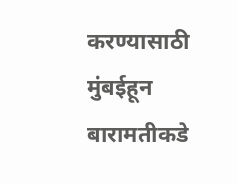करण्यासाठी मुंबईहून बारामतीकडे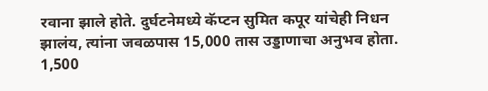रवाना झाले होते. दुर्घटनेमध्ये कॅप्टन सुमित कपूर यांचेही निधन झालंय, त्यांना जवळपास 15,000 तास उड्डाणाचा अनुभव होता. 1,500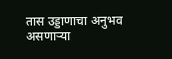तास उड्डाणाचा अनुभव असणाऱ्या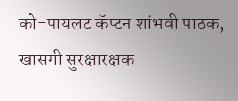को-पायलट कॅप्टन शांभवी पाठक, खासगी सुरक्षारक्षक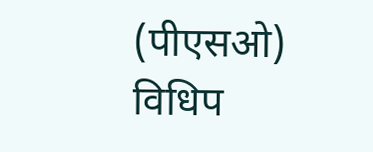(पीएसओ) विधिप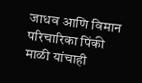जाधव आणि विमान परिचारिका पिंकी माळी यांचाही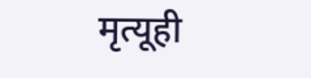मृत्यूही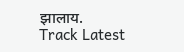झालाय.
Track Latest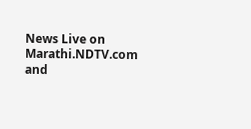News Live on Marathi.NDTV.com and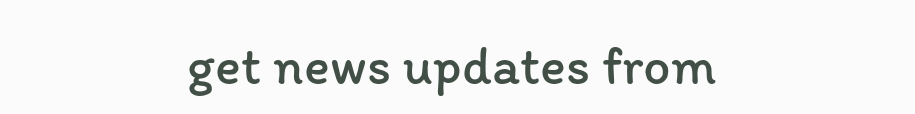get news updates from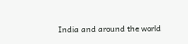India and around the world